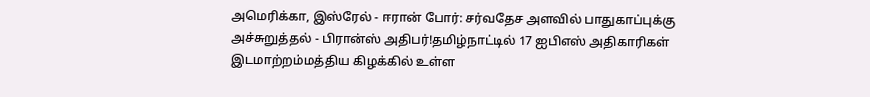அமெரிக்கா, இஸ்ரேல் - ஈரான் போர்: சர்வதேச அளவில் பாதுகாப்புக்கு அச்சுறுத்தல் - பிரான்ஸ் அதிபர்!தமிழ்நாட்டில் 17 ஐபிஎஸ் அதிகாரிகள் இடமாற்றம்மத்திய கிழக்கில் உள்ள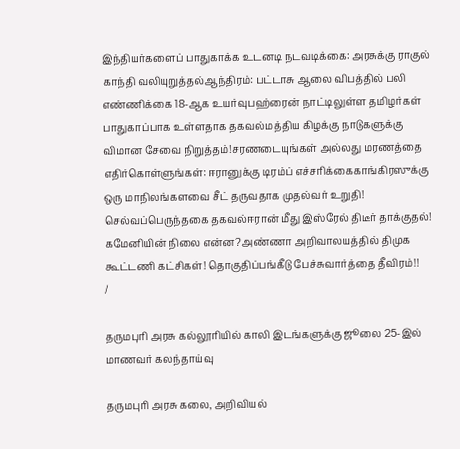இந்தியர்களைப் பாதுகாக்க உடனடி நடவடிக்கை: அரசுக்கு ராகுல் காந்தி வலியுறுத்தல்ஆந்திரம்: பட்டாசு ஆலை விபத்தில் பலி எண்ணிக்கை 18-ஆக உயர்வுபஹ்ரைன் நாட்டிலுள்ள தமிழர்கள் பாதுகாப்பாக உள்ளதாக தகவல்மத்திய கிழக்கு நாடுகளுக்கு விமான சேவை நிறுத்தம்!சரணடையுங்கள் அல்லது மரணத்தை எதிர்கொள்ளுங்கள்: ஈரானுக்கு டிரம்ப் எச்சரிக்கைகாங்கிரஸுக்கு ஒரு மாநிலங்களவை சீட் தருவதாக முதல்வர் உறுதி! செல்வப்பெருந்தகை தகவல்ஈரான் மீது இஸ்ரேல் திடீர் தாக்குதல்! கமேனியின் நிலை என்ன?அண்ணா அறிவாலயத்தில் திமுக கூட்டணி கட்சிகள்! தொகுதிப்பங்கீடு பேச்சுவார்த்தை தீவிரம்!!
/

தருமபுரி அரசு கல்லூரியில் காலி இடங்களுக்கு ஜூலை 25-இல் மாணவர் கலந்தாய்வு

தருமபுரி அரசு கலை, அறிவியல்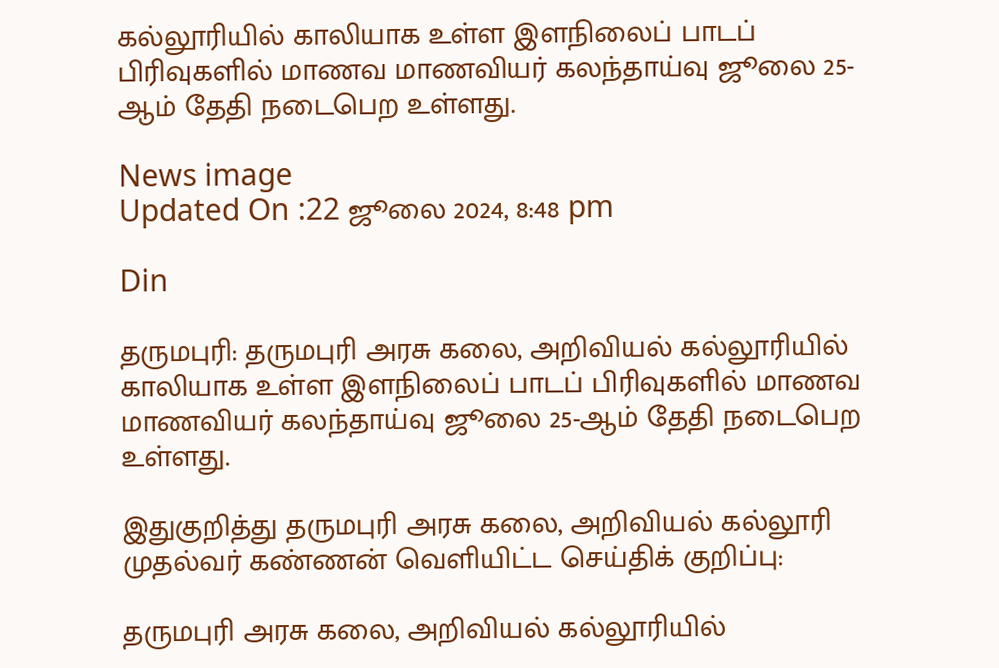கல்லூரியில் காலியாக உள்ள இளநிலைப் பாடப் பிரிவுகளில் மாணவ மாணவியர் கலந்தாய்வு ஜூலை 25-ஆம் தேதி நடைபெற உள்ளது.

News image
Updated On :22 ஜூலை 2024, 8:48 pm

Din

தருமபுரி: தருமபுரி அரசு கலை, அறிவியல் கல்லூரியில் காலியாக உள்ள இளநிலைப் பாடப் பிரிவுகளில் மாணவ மாணவியர் கலந்தாய்வு ஜூலை 25-ஆம் தேதி நடைபெற உள்ளது.

இதுகுறித்து தருமபுரி அரசு கலை, அறிவியல் கல்லூரி முதல்வர் கண்ணன் வெளியிட்ட செய்திக் குறிப்பு:

தருமபுரி அரசு கலை, அறிவியல் கல்லூரியில்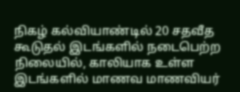நிகழ் கல்வியாண்டில் 20 சதவீத கூடுதல் இடங்களில் நடைபெற்ற நிலையில், காலியாக உள்ள இடங்களில் மாணவ மாணவியர்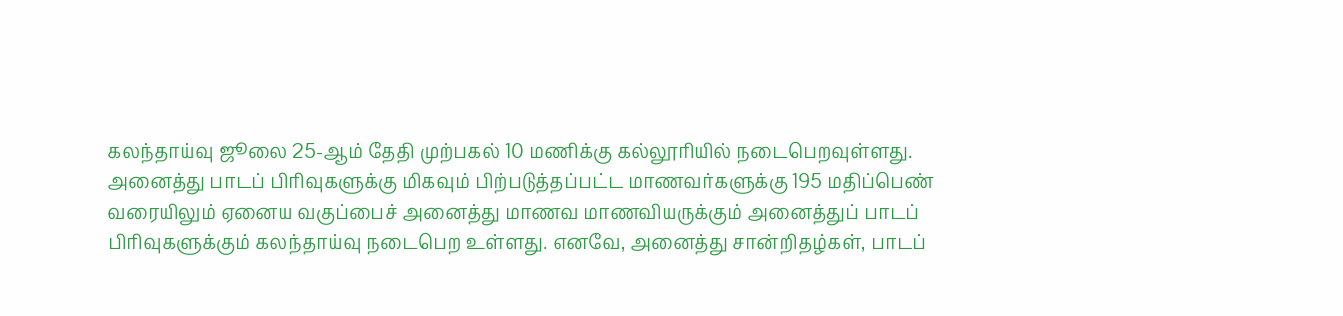கலந்தாய்வு ஜூலை 25-ஆம் தேதி முற்பகல் 10 மணிக்கு கல்லூரியில் நடைபெறவுள்ளது. அனைத்து பாடப் பிரிவுகளுக்கு மிகவும் பிற்படுத்தப்பட்ட மாணவர்களுக்கு 195 மதிப்பெண் வரையிலும் ஏனைய வகுப்பைச் அனைத்து மாணவ மாணவியருக்கும் அனைத்துப் பாடப் பிரிவுகளுக்கும் கலந்தாய்வு நடைபெற உள்ளது. எனவே, அனைத்து சான்றிதழ்கள், பாடப்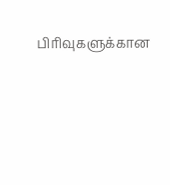பிரிவுகளுக்கான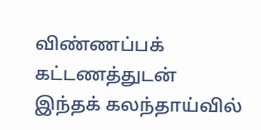விண்ணப்பக் கட்டணத்துடன் இந்தக் கலந்தாய்வில்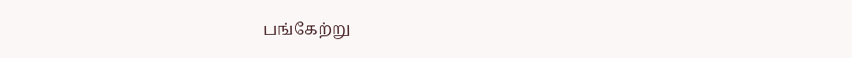பங்கேற்று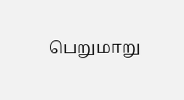பெறுமாறு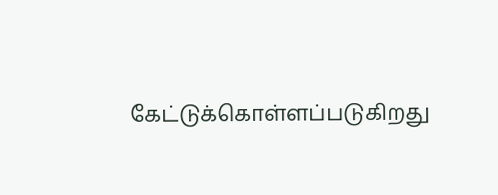கேட்டுக்கொள்ளப்படுகிறது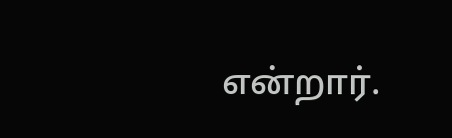என்றார்.